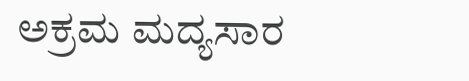ಅಕ್ರಮ ಮದ್ಯಸಾರ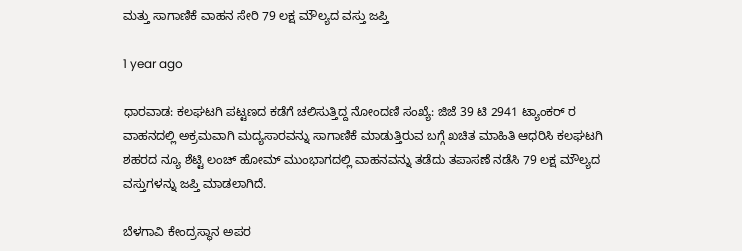ಮತ್ತು ಸಾಗಾಣಿಕೆ ವಾಹನ ಸೇರಿ 79 ಲಕ್ಷ ಮೌಲ್ಯದ ವಸ್ತು ಜಪ್ತಿ

1 year ago

ಧಾರವಾಡ: ಕಲಘಟಗಿ ಪಟ್ಟಣದ ಕಡೆಗೆ ಚಲಿಸುತ್ತಿದ್ದ ನೋಂದಣಿ ಸಂಖ್ಯೆ: ಜಿಜೆ 39 ಟಿ 2941 ಟ್ಯಾಂಕರ್ ರ ವಾಹನದಲ್ಲಿ ಅಕ್ರಮವಾಗಿ ಮದ್ಯಸಾರವನ್ನು ಸಾಗಾಣಿಕೆ ಮಾಡುತ್ತಿರುವ ಬಗ್ಗೆ ಖಚಿತ ಮಾಹಿತಿ ಆಧರಿಸಿ ಕಲಘಟಗಿ ಶಹರದ ನ್ಯೂ ಶೆಟ್ಟಿ ಲಂಚ್ ಹೋಮ್ ಮುಂಭಾಗದಲ್ಲಿ ವಾಹನವನ್ನು ತಡೆದು ತಪಾಸಣೆ ನಡೆಸಿ 79 ಲಕ್ಷ ಮೌಲ್ಯದ ವಸ್ತುಗಳನ್ನು ಜಪ್ತಿ ಮಾಡಲಾಗಿದೆ.

ಬೆಳಗಾವಿ ಕೇಂದ್ರಸ್ಥಾನ ಅಪರ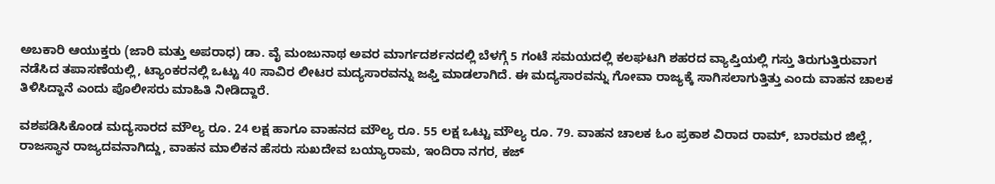ಅಬಕಾರಿ ಆಯುಕ್ತರು (ಜಾರಿ ಮತ್ತು ಅಪರಾಧ) ಡಾ. ವೈ ಮಂಜುನಾಥ ಅವರ ಮಾರ್ಗದರ್ಶನದಲ್ಲಿ ಬೆಳಗ್ಗೆ 5 ಗಂಟೆ ಸಮಯದಲ್ಲಿ ಕಲಘಟಗಿ ಶಹರದ ವ್ಯಾಪ್ತಿಯಲ್ಲಿ ಗಸ್ತು ತಿರುಗುತ್ತಿರುವಾಗ ನಡೆಸಿದ ತಪಾಸಣೆಯಲ್ಲಿ, ಟ್ಯಾಂಕರನಲ್ಲಿ ಒಟ್ಟು 40 ಸಾವಿರ ಲೀಟರ ಮದ್ಯಸಾರವನ್ನು ಜಫ್ತಿ ಮಾಡಲಾಗಿದೆ. ಈ ಮದ್ಯಸಾರವನ್ನು ಗೋವಾ ರಾಜ್ಯಕ್ಕೆ ಸಾಗಿಸಲಾಗುತ್ತಿತ್ತು ಎಂದು ವಾಹನ ಚಾಲಕ ತಿಳಿಸಿದ್ದಾನೆ ಎಂದು ಪೊಲೀಸರು ಮಾಹಿತಿ ನೀಡಿದ್ದಾರೆ.

ವಶಪಡಿಸಿಕೊಂಡ ಮದ್ಯಸಾರದ ಮೌಲ್ಯ ರೂ. 24 ಲಕ್ಷ ಹಾಗೂ ವಾಹನದ ಮೌಲ್ಯ ರೂ. 55 ಲಕ್ಷ ಒಟ್ಟು ಮೌಲ್ಯ ರೂ. 79. ವಾಹನ ಚಾಲಕ ಓಂ ಪ್ರಕಾಶ ವಿರಾದ ರಾಮ್, ಬಾರಮರ ಜಿಲ್ಲೆ, ರಾಜಸ್ಥಾನ ರಾಜ್ಯದವನಾಗಿದ್ದು, ವಾಹನ ಮಾಲಿಕನ ಹೆಸರು ಸುಖದೇವ ಬಯ್ಯಾರಾಮ, ಇಂದಿರಾ ನಗರ, ಕಜ್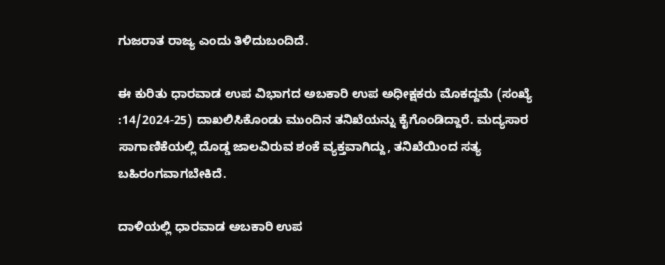ಗುಜರಾತ ರಾಜ್ಯ ಎಂದು ತಿಳಿದುಬಂದಿದೆ.

ಈ ಕುರಿತು ಧಾರವಾಡ ಉಪ ವಿಭಾಗದ ಅಬಕಾರಿ ಉಪ ಅಧೀಕ್ಷಕರು ಮೊಕದ್ದಮೆ (ಸಂಖ್ಯೆ :14/2024-25) ದಾಖಲಿಸಿಕೊಂಡು ಮುಂದಿನ ತನಿಖೆಯನ್ನು ಕೈಗೊಂಡಿದ್ದಾರೆ. ಮದ್ಯಸಾರ ಸಾಗಾಣಿಕೆಯಲ್ಲಿ ದೊಡ್ಡ ಜಾಲವಿರುವ ಶಂಕೆ ವ್ಯಕ್ತವಾಗಿದ್ದು, ತನಿಖೆಯಿಂದ ಸತ್ಯ ಬಹಿರಂಗವಾಗಬೇಕಿದೆ.

ದಾಳಿಯಲ್ಲಿ ಧಾರವಾಡ ಅಬಕಾರಿ ಉಪ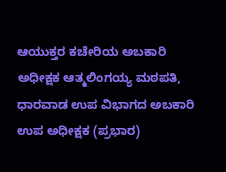ಆಯುಕ್ತರ ಕಚೇರಿಯ ಅಬಕಾರಿ ಅಧೀಕ್ಷಕ ಆತ್ಮಲಿಂಗಯ್ಯ ಮಠಪತಿ, ಧಾರವಾಡ ಉಪ ವಿಭಾಗದ ಅಬಕಾರಿ ಉಪ ಅಧೀಕ್ಷಕ (ಪ್ರಭಾರ)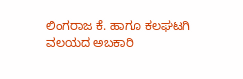ಲಿಂಗರಾಜ ಕೆ. ಹಾಗೂ ಕಲಘಟಗಿ ವಲಯದ ಅಬಕಾರಿ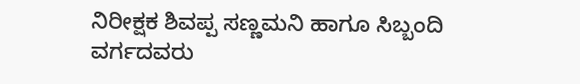ನಿರೀಕ್ಷಕ ಶಿವಪ್ಪ ಸಣ್ಣಮನಿ ಹಾಗೂ ಸಿಬ್ಬಂದಿ ವರ್ಗದವರು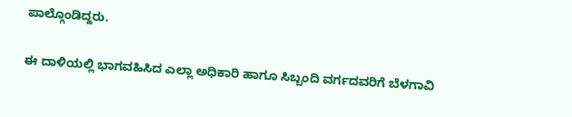ಪಾಲ್ಗೊಂಡಿದ್ದರು.

ಈ ದಾಳಿಯಲ್ಲಿ ಭಾಗವಹಿಸಿದ ಎಲ್ಲಾ ಅಧಿಕಾರಿ ಹಾಗೂ ಸಿಬ್ಬಂದಿ ವರ್ಗದವರಿಗೆ ಬೆಳಗಾವಿ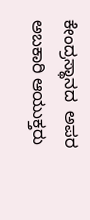ಕೇಂದ್ರಸ್ಥಾನದ  ಅಪರ ಅಬಕಾರಿ ಆಯುಕ್ತರು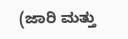(ಜಾರಿ ಮತ್ತು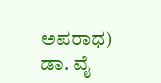ಅಪರಾಧ) ಡಾ. ವೈ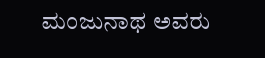ಮಂಜುನಾಥ ಅವರು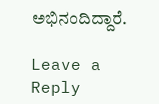ಅಭಿನಂದಿದ್ದಾರೆ.

Leave a Reply